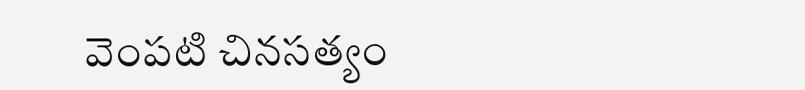వెంపటి చినసత్యం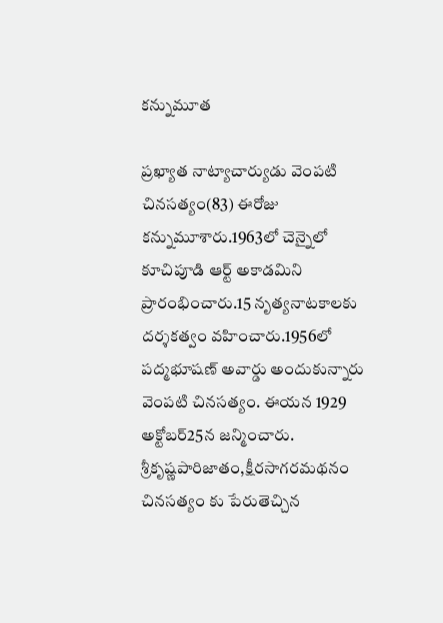కన్నుమూత

ప్రఖ్యాత నాట్యాచార్యుడు వెంపటి చినసత్యం(83) ఈరోజు కన్నుమూశారు.1963లో చెన్నైలో కూచిపూడి ఆర్ట్ అకాడమిని ప్రారంభించారు.15 నృత్యనాటకాలకు దర్శకత్వం వహించారు.1956లో పద్మభూషణ్ అవార్డు అందుకున్నారు వెంపటి చినసత్యం. ఈయన 1929 అక్టోబర్25న జన్మించారు. శ్రీకృష్ణపారిజాతం,క్షీరసాగరమథనం చినసత్యం కు పేరుతెచ్చిన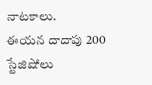నాటకాలు.
ఈయన దాదాపు 200 స్టేజిషోలు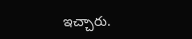ఇచ్చారు.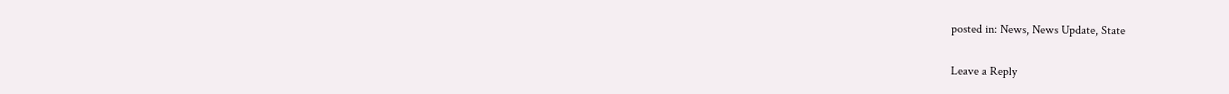posted in: News, News Update, State

Leave a Reply